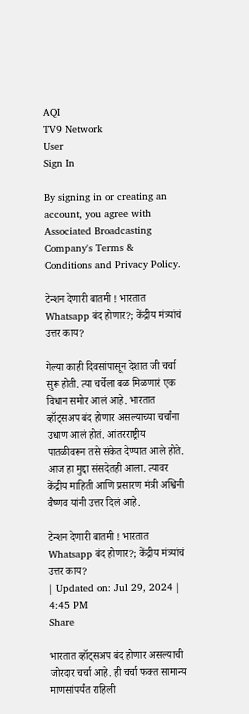AQI
TV9 Network
User
Sign In

By signing in or creating an account, you agree with Associated Broadcasting Company's Terms & Conditions and Privacy Policy.

टेन्शन देणारी बातमी ! भारतात Whatsapp बंद होणार?; केंद्रीय मंत्र्यांचं उत्तर काय?

गेल्या काही दिवसांपासून देशात जी चर्चा सुरू होती. त्या चर्चेला बळ मिळणारं एक विधान समोर आलं आहे. भारतात व्हॉट्सअप बंद होणार असल्याच्या चर्चांना उधाण आलं होतं. आंतरराष्ट्रीय पातळीवरून तसे संकेत देण्यात आले होते. आज हा मुद्दा संसदेतही आला. त्यावर केंद्रीय माहिती आणि प्रसारण मंत्री अश्विनी वैष्णव यांनी उत्तर दिलं आहे.

टेन्शन देणारी बातमी ! भारतात Whatsapp बंद होणार?; केंद्रीय मंत्र्यांचं उत्तर काय?
| Updated on: Jul 29, 2024 | 4:45 PM
Share

भारतात व्हॉट्सअप बंद होणार असल्याची जोरदार चर्चा आहे. ही चर्चा फक्त सामान्य माणसांपर्यंत राहिली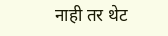नाही तर थेट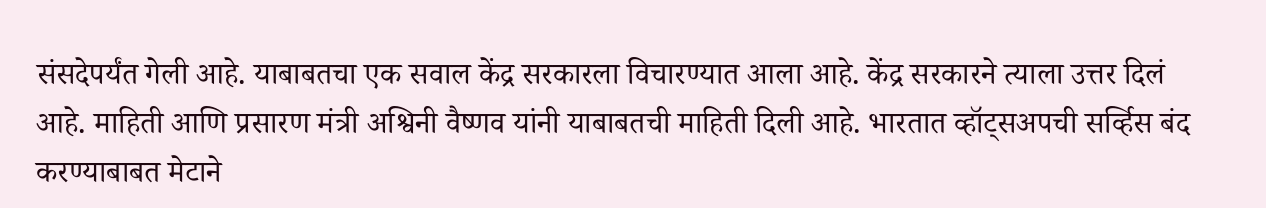संसदेपर्यंत गेली आहे. याबाबतचा एक सवाल केंद्र सरकारला विचारण्यात आला आहे. केंद्र सरकारने त्याला उत्तर दिलं आहे. माहिती आणि प्रसारण मंत्री अश्विनी वैष्णव यांनी याबाबतची माहिती दिली आहे. भारतात व्हॉट्सअपची सर्व्हिस बंद करण्याबाबत मेटाने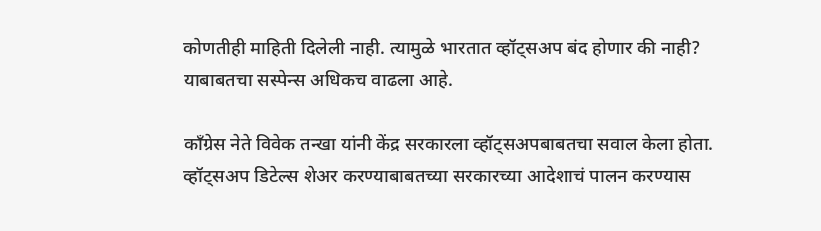कोणतीही माहिती दिलेली नाही. त्यामुळे भारतात व्हॉट्सअप बंद होणार की नाही? याबाबतचा सस्पेन्स अधिकच वाढला आहे.

काँग्रेस नेते विवेक तन्खा यांनी केंद्र सरकारला व्हॉट्सअपबाबतचा सवाल केला होता. व्हॉट्सअप डिटेल्स शेअर करण्याबाबतच्या सरकारच्या आदेशाचं पालन करण्यास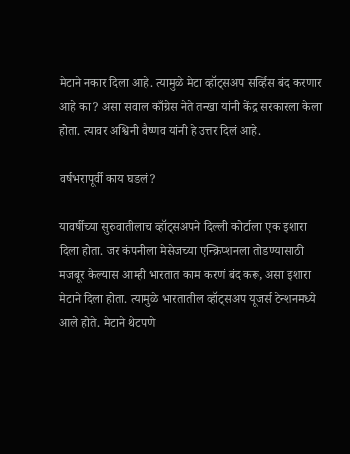मेटाने नकार दिला आहे. त्यामुळे मेटा व्हॉट्सअप सर्व्हिस बंद करणार आहे का? असा सवाल काँग्रेस नेते तन्खा यांनी केंद्र सरकारला केला होता. त्यावर अश्विनी वैष्णव यांनी हे उत्तर दिलं आहे.

वर्षभरापूर्वी काय घडलं?

यावर्षीच्या सुरुवातीलाच व्हॉट्सअपने दिल्ली कोर्टाला एक इशारा दिला होता. जर कंपनीला मेसेजच्या एन्क्रिप्शनला तोडण्यासाठी मजबूर केल्यास आम्ही भारतात काम करणं बंद करू, असा इशारा मेटाने दिला होता. त्यामुळे भारतातील व्हॉट्सअप यूजर्स टेन्शनमध्ये आले होते. मेटाने थेटपणे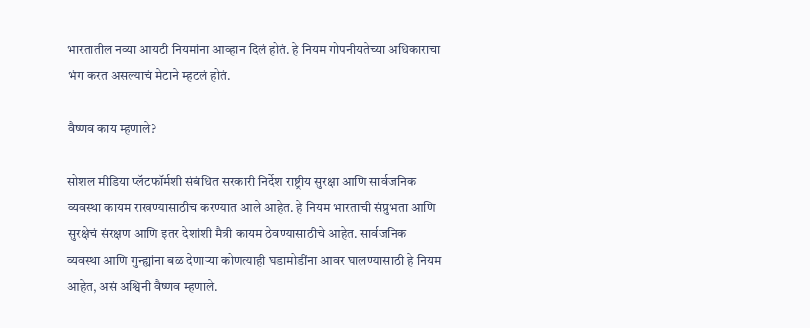भारतातील नव्या आयटी नियमांना आव्हान दिलं होतं. हे नियम गोपनीयतेच्या अधिकाराचा भंग करत असल्याचं मेटाने म्हटलं होतं.

वैष्णव काय म्हणाले?

सोशल मीडिया प्लॅटफॉर्मशी संबंधित सरकारी निर्देश राष्ट्रीय सुरक्षा आणि सार्वजनिक व्यवस्था कायम राखण्यासाठीच करण्यात आले आहेत. हे नियम भारताची संप्रुभता आणि सुरक्षेचं संरक्षण आणि इतर देशांशी मैत्री कायम ठेवण्यासाठीचे आहेत. सार्वजनिक व्यवस्था आणि गुन्ह्यांना बळ देणाऱ्या कोणत्याही घडामोडींना आवर घालण्यासाठी हे नियम आहेत, असं अश्विनी वैष्णव म्हणाले.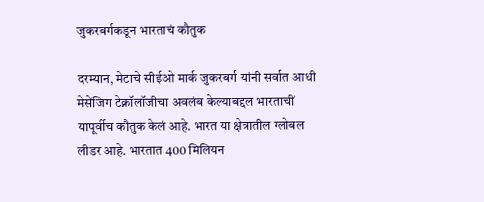जुकरबर्गकडून भारताचं कौतुक

दरम्यान, मेटाचे सीईओ मार्क जुकरबर्ग यांनी सर्वात आधी मेसेंजिग टेक्नॉलॉजीचा अवलंब केल्याबद्दल भारताचीं यापूर्वीच कौतुक केलं आहे. भारत या क्षेत्रातील ग्लोबल लीडर आहे. भारतात 400 मिलियन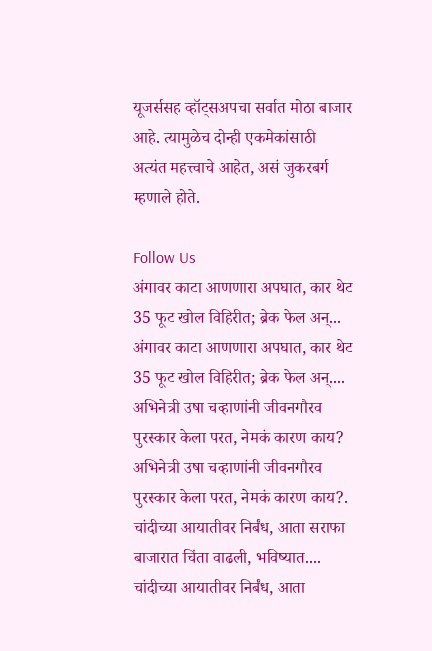यूजर्ससह व्हॉट्सअपचा सर्वात मोठा बाजार आहे. त्यामुळेच दोन्ही एकमेकांसाठी अत्यंत महत्त्वाचे आहेत, असं जुकरबर्ग म्हणाले होते.

Follow Us
अंगावर काटा आणणारा अपघात, कार थेट 35 फूट खोल विहिरीत; ब्रेक फेल अन्...
अंगावर काटा आणणारा अपघात, कार थेट 35 फूट खोल विहिरीत; ब्रेक फेल अन्....
अभिनेत्री उषा चव्हाणांनी जीवनगौरव पुरस्कार केला परत, नेमकं कारण काय?
अभिनेत्री उषा चव्हाणांनी जीवनगौरव पुरस्कार केला परत, नेमकं कारण काय?.
चांदीच्या आयातीवर निर्बंध, आता सराफा बाजारात चिंता वाढली, भविष्यात....
चांदीच्या आयातीवर निर्बंध, आता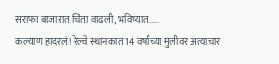सराफा बाजारात चिंता वाढली, भविष्यात.....
कल्याण हादरलं! रेल्वे स्थानकात 14 वर्षांच्या मुलीवर अत्याचार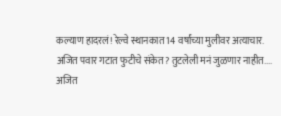कल्याण हादरलं! रेल्वे स्थानकात 14 वर्षांच्या मुलीवर अत्याचार.
अजित पवार गटात फुटीचे संकेत? तुटलेली मनं जुळणार नाहीत....
अजित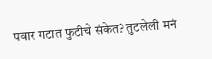पवार गटात फुटीचे संकेत? तुटलेली मनं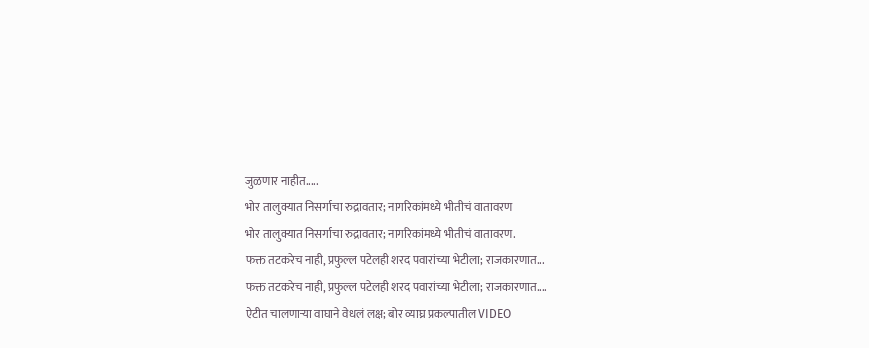जुळणार नाहीत.....
भोर तालुक्यात निसर्गाचा रुद्रावतार; नागरिकांमध्ये भीतीचं वातावरण
भोर तालुक्यात निसर्गाचा रुद्रावतार; नागरिकांमध्ये भीतीचं वातावरण.
फक्त तटकरेच नाही, प्रफुल्ल पटेलही शरद पवारांच्या भेटीला; राजकारणात...
फक्त तटकरेच नाही, प्रफुल्ल पटेलही शरद पवारांच्या भेटीला; राजकारणात....
ऐटीत चालणाऱ्या वाघाने वेधलं लक्ष; बोर व्याघ्र प्रकल्पातील VIDEO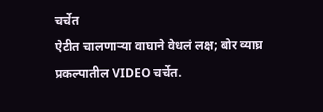चर्चेत
ऐटीत चालणाऱ्या वाघाने वेधलं लक्ष; बोर व्याघ्र प्रकल्पातील VIDEO चर्चेत.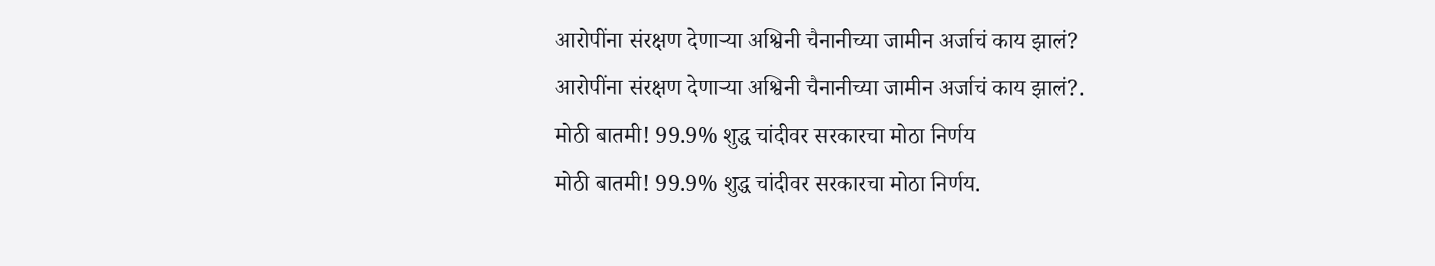आरोपींना संरक्षण देणाऱ्या अश्विनी चैनानीच्या जामीन अर्जाचं काय झालं?
आरोपींना संरक्षण देणाऱ्या अश्विनी चैनानीच्या जामीन अर्जाचं काय झालं?.
मोठी बातमी! 99.9% शुद्ध चांदीवर सरकारचा मोठा निर्णय
मोठी बातमी! 99.9% शुद्ध चांदीवर सरकारचा मोठा निर्णय.